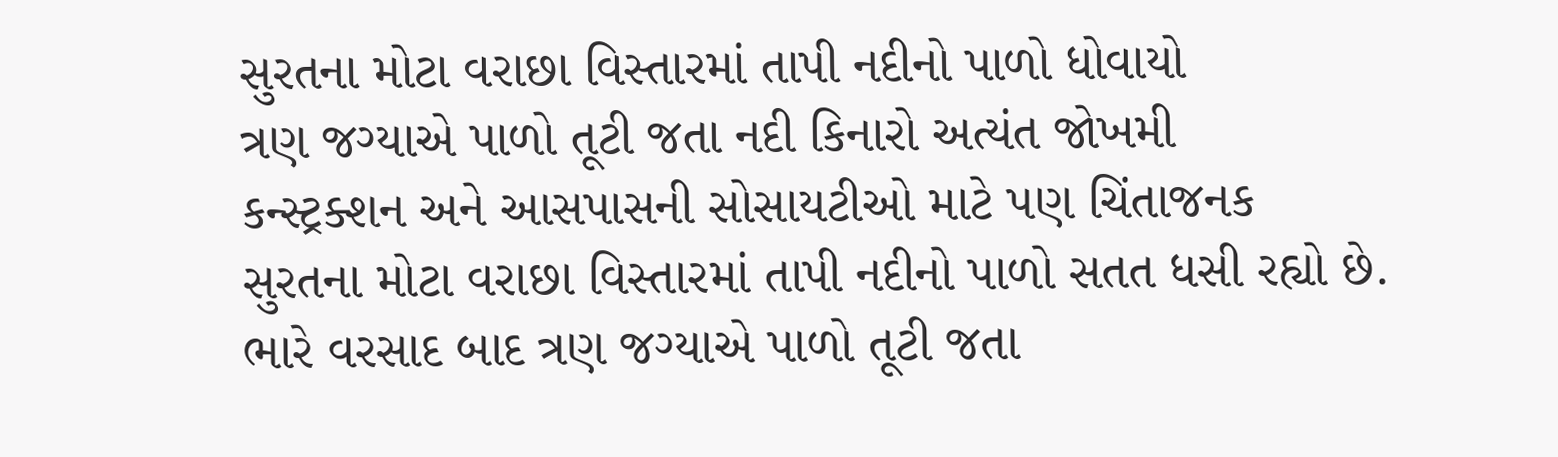સુરતના મોટા વરાછા વિસ્તારમાં તાપી નદીનો પાળો ધોવાયો
ત્રણ જગ્યાએ પાળો તૂટી જતા નદી કિનારો અત્યંત જોખમી
કન્સ્ટ્રક્શન અને આસપાસની સોસાયટીઓ માટે પણ ચિંતાજનક
સુરતના મોટા વરાછા વિસ્તારમાં તાપી નદીનો પાળો સતત ધસી રહ્યો છે. ભારે વરસાદ બાદ ત્રણ જગ્યાએ પાળો તૂટી જતા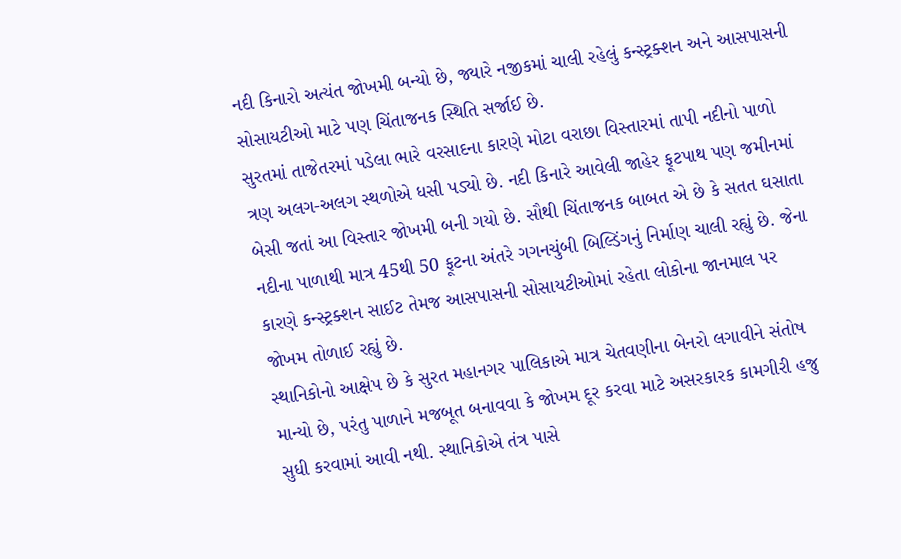નદી કિનારો અત્યંત જોખમી બન્યો છે, જ્યારે નજીકમાં ચાલી રહેલું કન્સ્ટ્રક્શન અને આસપાસની સોસાયટીઓ માટે પણ ચિંતાજનક સ્થિતિ સર્જાઈ છે.
સુરતમાં તાજેતરમાં પડેલા ભારે વરસાદના કારણે મોટા વરાછા વિસ્તારમાં તાપી નદીનો પાળો ત્રણ અલગ-અલગ સ્થળોએ ધસી પડ્યો છે. નદી કિનારે આવેલી જાહેર ફૂટપાથ પણ જમીનમાં બેસી જતાં આ વિસ્તાર જોખમી બની ગયો છે. સૌથી ચિંતાજનક બાબત એ છે કે સતત ઘસાતા નદીના પાળાથી માત્ર 45થી 50 ફૂટના અંતરે ગગનચુંબી બિલ્ડિંગનું નિર્માણ ચાલી રહ્યું છે. જેના કારણે કન્સ્ટ્રક્શન સાઈટ તેમજ આસપાસની સોસાયટીઓમાં રહેતા લોકોના જાનમાલ પર જોખમ તોળાઈ રહ્યું છે.
સ્થાનિકોનો આક્ષેપ છે કે સુરત મહાનગર પાલિકાએ માત્ર ચેતવણીના બેનરો લગાવીને સંતોષ માન્યો છે, પરંતુ પાળાને મજબૂત બનાવવા કે જોખમ દૂર કરવા માટે અસરકારક કામગીરી હજુ સુધી કરવામાં આવી નથી. સ્થાનિકોએ તંત્ર પાસે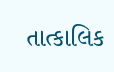તાત્કાલિક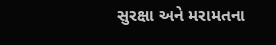સુરક્ષા અને મરામતના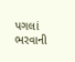પગલાં ભરવાની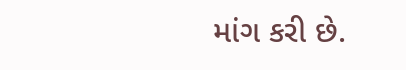માંગ કરી છે.